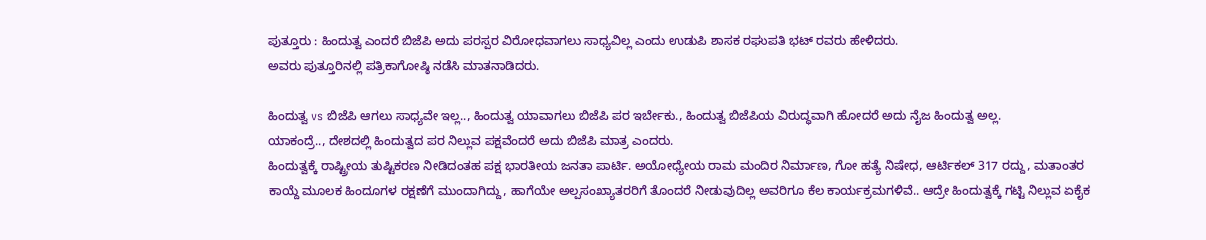ಪುತ್ತೂರು : ಹಿಂದುತ್ವ ಎಂದರೆ ಬಿಜೆಪಿ ಅದು ಪರಸ್ಪರ ವಿರೋಧವಾಗಲು ಸಾಧ್ಯವಿಲ್ಲ ಎಂದು ಉಡುಪಿ ಶಾಸಕ ರಘುಪತಿ ಭಟ್ ರವರು ಹೇಳಿದರು.
ಅವರು ಪುತ್ತೂರಿನಲ್ಲಿ ಪತ್ರಿಕಾಗೋಷ್ಠಿ ನಡೆಸಿ ಮಾತನಾಡಿದರು.

ಹಿಂದುತ್ವ vs ಬಿಜೆಪಿ ಆಗಲು ಸಾಧ್ಯವೇ ಇಲ್ಲ.., ಹಿಂದುತ್ವ ಯಾವಾಗಲು ಬಿಜೆಪಿ ಪರ ಇರ್ಬೇಕು., ಹಿಂದುತ್ವ ಬಿಜೆಪಿಯ ವಿರುದ್ಧವಾಗಿ ಹೋದರೆ ಅದು ನೈಜ ಹಿಂದುತ್ವ ಅಲ್ಲ.
ಯಾಕಂದ್ರೆ.., ದೇಶದಲ್ಲಿ ಹಿಂದುತ್ವದ ಪರ ನಿಲ್ಲುವ ಪಕ್ಷವೆಂದರೆ ಅದು ಬಿಜೆಪಿ ಮಾತ್ರ ಎಂದರು.
ಹಿಂದುತ್ವಕ್ಕೆ ರಾಷ್ಟ್ರೀಯ ತುಷ್ಟಿಕರಣ ನೀಡಿದಂತಹ ಪಕ್ಷ ಭಾರತೀಯ ಜನತಾ ಪಾರ್ಟಿ. ಅಯೋಧ್ಯೇಯ ರಾಮ ಮಂದಿರ ನಿರ್ಮಾಣ, ಗೋ ಹತ್ಯೆ ನಿಷೇಧ, ಆರ್ಟಿಕಲ್ 317 ರದ್ದು, ಮತಾಂತರ ಕಾಯ್ದೆ ಮೂಲಕ ಹಿಂದೂಗಳ ರಕ್ಷಣೆಗೆ ಮುಂದಾಗಿದ್ದು, ಹಾಗೆಯೇ ಅಲ್ಪಸಂಖ್ಯಾತರರಿಗೆ ತೊಂದರೆ ನೀಡುವುದಿಲ್ಲ ಅವರಿಗೂ ಕೆಲ ಕಾರ್ಯಕ್ರಮಗಳಿವೆ.. ಆದ್ರೇ ಹಿಂದುತ್ವಕ್ಕೆ ಗಟ್ಟಿ ನಿಲ್ಲುವ ಏಕೈಕ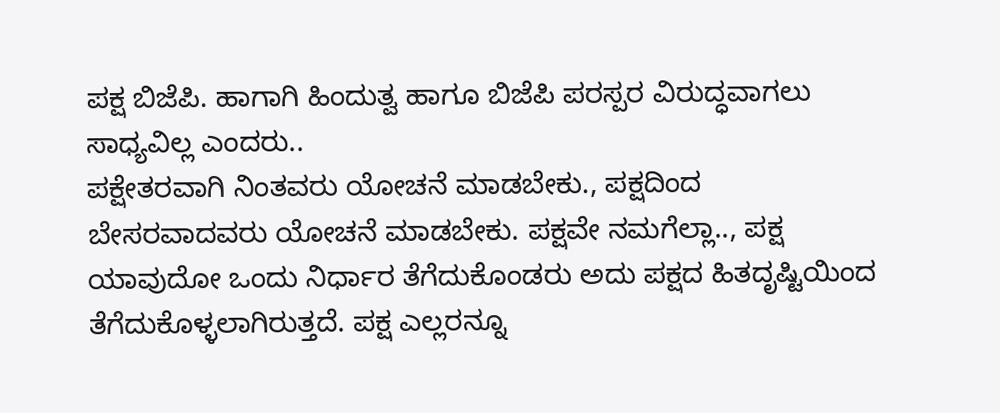ಪಕ್ಷ ಬಿಜೆಪಿ. ಹಾಗಾಗಿ ಹಿಂದುತ್ವ ಹಾಗೂ ಬಿಜೆಪಿ ಪರಸ್ಪರ ವಿರುದ್ಧವಾಗಲು ಸಾಧ್ಯವಿಲ್ಲ ಎಂದರು..
ಪಕ್ಷೇತರವಾಗಿ ನಿಂತವರು ಯೋಚನೆ ಮಾಡಬೇಕು., ಪಕ್ಷದಿಂದ ಬೇಸರವಾದವರು ಯೋಚನೆ ಮಾಡಬೇಕು. ಪಕ್ಷವೇ ನಮಗೆಲ್ಲಾ.., ಪಕ್ಷ ಯಾವುದೋ ಒಂದು ನಿರ್ಧಾರ ತೆಗೆದುಕೊಂಡರು ಅದು ಪಕ್ಷದ ಹಿತದೃಷ್ಟಿಯಿಂದ ತೆಗೆದುಕೊಳ್ಳಲಾಗಿರುತ್ತದೆ. ಪಕ್ಷ ಎಲ್ಲರನ್ನೂ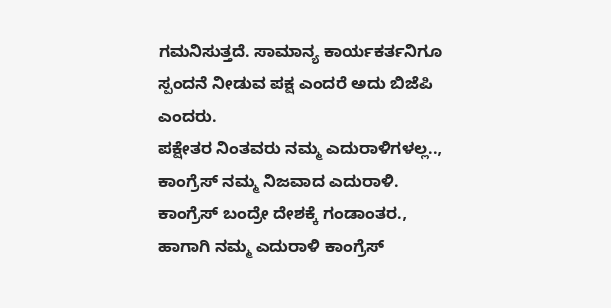ಗಮನಿಸುತ್ತದೆ. ಸಾಮಾನ್ಯ ಕಾರ್ಯಕರ್ತನಿಗೂ ಸ್ಪಂದನೆ ನೀಡುವ ಪಕ್ಷ ಎಂದರೆ ಅದು ಬಿಜೆಪಿ ಎಂದರು.
ಪಕ್ಷೇತರ ನಿಂತವರು ನಮ್ಮ ಎದುರಾಳಿಗಳಲ್ಲ.., ಕಾಂಗ್ರೆಸ್ ನಮ್ಮ ನಿಜವಾದ ಎದುರಾಳಿ. ಕಾಂಗ್ರೆಸ್ ಬಂದ್ರೇ ದೇಶಕ್ಕೆ ಗಂಡಾಂತರ., ಹಾಗಾಗಿ ನಮ್ಮ ಎದುರಾಳಿ ಕಾಂಗ್ರೆಸ್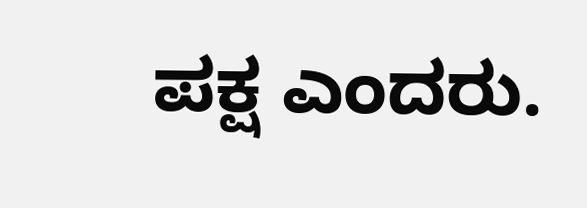ಪಕ್ಷ ಎಂದರು.